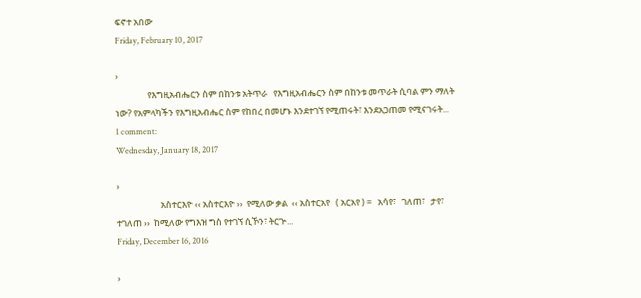ፍኖተ አበው
Friday, February 10, 2017

›
                የእግዚአብሔርን ስም በከንቱ አትጥራ   የእግዚአብሔርን ስም በከንቱ መጥራት ሲባል ምን ማለት ነው? የአምላካችን የእግዚአብሔር ስም የከበረ በመሆኑ እንደተገኘ የሚጠሩት፣ እንደአጋጠመ የሚናገሩት...
1 comment:
Wednesday, January 18, 2017

›
                      አስተርእዮ ‹‹ አስተርእዮ ››  የሚለው ቃል  ‹‹ አስተርአየ   ( አርአየ ) =   አሳየ፣   ገለጠ፣   ታየ፣   ተገለጠ ››  ከሚለው የግእዝ ግስ የተገኘ ሲኾን፣ ትርጕ...
Friday, December 16, 2016

›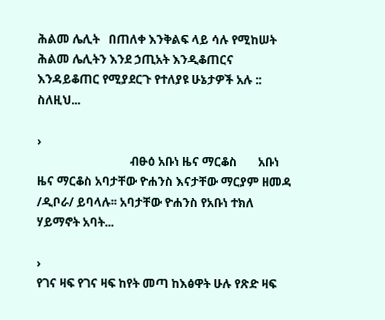ሕልመ ሌሊት   በጠለቀ እንቅልፍ ላይ ሳሉ የሚከሠት ሕልመ ሌሊትን እንደ ኃጢአት እንዲቆጠርና እንዳይቆጠር የሚያደርጉ የተለያዩ ሁኔታዎች አሉ :: ስለዚህ...

›
                               ብፁዕ አቡነ ዜና ማርቆስ       አቡነ ዜና ማርቆስ አባታቸው ዮሐንስ እናታቸው ማርያም ዘመዳ /ዲቦራ/ ይባላሉ፡፡ አባታቸው ዮሐንስ የአቡነ ተክለ ሃይማኖት አባት...

›
የገና ዛፍ የገና ዛፍ ከየት መጣ ከእፅዋት ሁሉ የጽድ ዛፍ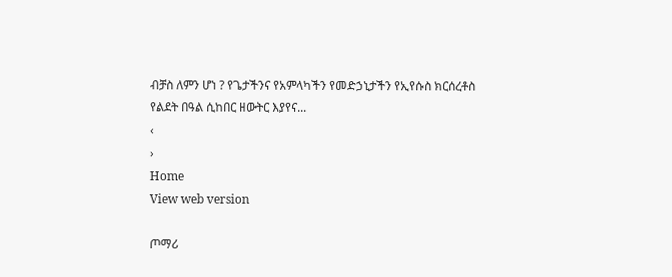ብቻስ ለምን ሆነ ? የጌታችንና የአምላካችን የመድኃኒታችን የኢየሱስ ክርሰረቶስ የልደት በዓል ሲከበር ዘውትር እያየና...
‹
›
Home
View web version

ጦማሪ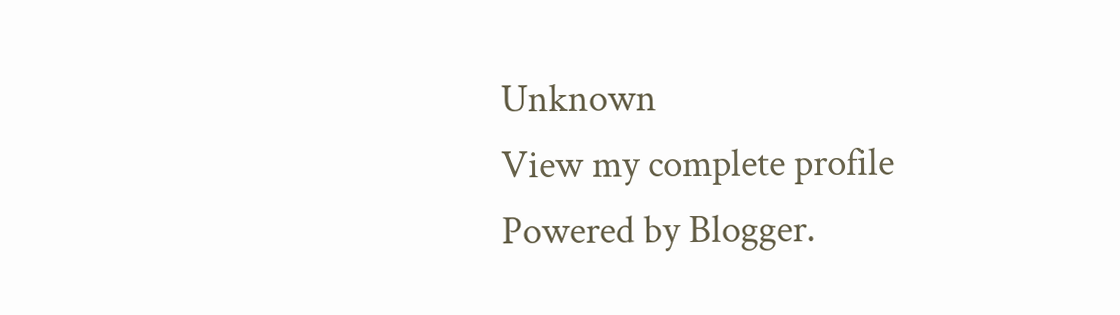Unknown
View my complete profile
Powered by Blogger.